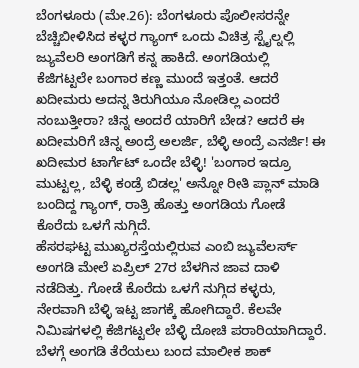ಬೆಂಗಳೂರು (ಮೇ.26): ಬೆಂಗಳೂರು ಪೊಲೀಸರನ್ನೇ ಬೆಚ್ಚಿಬೀಳಿಸಿದ ಕಳ್ಳರ ಗ್ಯಾಂಗ್ ಒಂದು ವಿಚಿತ್ರ ಸ್ಟೈಲ್ನಲ್ಲಿ ಜ್ಯುವೆಲರಿ ಅಂಗಡಿಗೆ ಕನ್ನ ಹಾಕಿದೆ. ಅಂಗಡಿಯಲ್ಲಿ ಕೆಜಿಗಟ್ಟಲೇ ಬಂಗಾರ ಕಣ್ಣ ಮುಂದೆ ಇತ್ತಂತೆ. ಆದರೆ ಖದೀಮರು ಅದನ್ನ ತಿರುಗಿಯೂ ನೋಡಿಲ್ಲ ಎಂದರೆ ನಂಬುತ್ತೀರಾ? ಚಿನ್ನ ಅಂದರೆ ಯಾರಿಗೆ ಬೇಡ? ಆದರೆ ಈ ಖದೀಮರಿಗೆ ಚಿನ್ನ ಅಂದ್ರೆ ಅಲರ್ಜಿ, ಬೆಳ್ಳಿ ಅಂದ್ರೆ ಎನರ್ಜಿ! ಈ ಖದೀಮರ ಟಾರ್ಗೆಟ್ ಒಂದೇ ಬೆಳ್ಳಿ! 'ಬಂಗಾರ ಇದ್ರೂ ಮುಟ್ಟಲ್ಲ, ಬೆಳ್ಳಿ ಕಂಡ್ರೆ ಬಿಡಲ್ಲ' ಅನ್ನೋ ರೀತಿ ಪ್ಲಾನ್ ಮಾಡಿ ಬಂದಿದ್ದ ಗ್ಯಾಂಗ್, ರಾತ್ರಿ ಹೊತ್ತು ಅಂಗಡಿಯ ಗೋಡೆ ಕೊರೆದು ಒಳಗೆ ನುಗ್ಗಿದೆ.
ಹೆಸರಘಟ್ಟ ಮುಖ್ಯರಸ್ತೆಯಲ್ಲಿರುವ ಎಂಬಿ ಜ್ಯುವೆಲರ್ಸ್ ಅಂಗಡಿ ಮೇಲೆ ಏಪ್ರಿಲ್ 27ರ ಬೆಳಗಿನ ಜಾವ ದಾಳಿ ನಡೆದಿತ್ತು. ಗೋಡೆ ಕೊರೆದು ಒಳಗೆ ನುಗ್ಗಿದ ಕಳ್ಳರು, ನೇರವಾಗಿ ಬೆಳ್ಳಿ ಇಟ್ಟ ಜಾಗಕ್ಕೆ ಹೋಗಿದ್ದಾರೆ. ಕೆಲವೇ ನಿಮಿಷಗಳಲ್ಲಿ ಕೆಜಿಗಟ್ಟಲೇ ಬೆಳ್ಳಿ ದೋಚಿ ಪರಾರಿಯಾಗಿದ್ದಾರೆ. ಬೆಳಗ್ಗೆ ಅಂಗಡಿ ತೆರೆಯಲು ಬಂದ ಮಾಲೀಕ ಶಾಕ್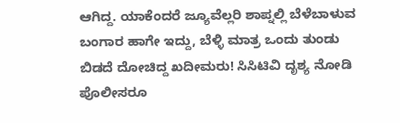ಆಗಿದ್ದ. ಯಾಕೆಂದರೆ ಜ್ಯೂವೆಲ್ಲರಿ ಶಾಪ್ನಲ್ಲಿ ಬೆಳೆಬಾಳುವ ಬಂಗಾರ ಹಾಗೇ ಇದ್ದು, ಬೆಳ್ಳಿ ಮಾತ್ರ ಒಂದು ತುಂಡು ಬಿಡದೆ ದೋಚಿದ್ದ ಖದೀಮರು! ಸಿಸಿಟಿವಿ ದೃಶ್ಯ ನೋಡಿ ಪೊಲೀಸರೂ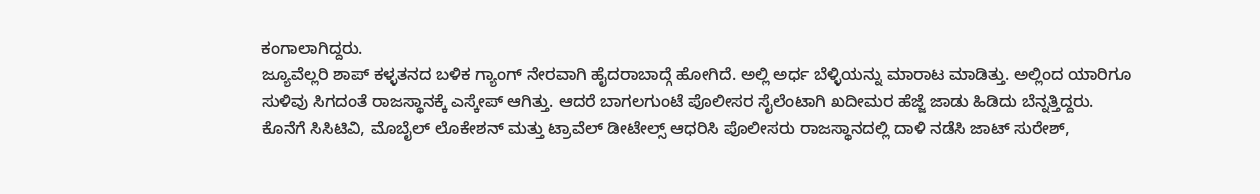ಕಂಗಾಲಾಗಿದ್ದರು.
ಜ್ಯೂವೆಲ್ಲರಿ ಶಾಪ್ ಕಳ್ಳತನದ ಬಳಿಕ ಗ್ಯಾಂಗ್ ನೇರವಾಗಿ ಹೈದರಾಬಾದ್ಗೆ ಹೋಗಿದೆ. ಅಲ್ಲಿ ಅರ್ಧ ಬೆಳ್ಳಿಯನ್ನು ಮಾರಾಟ ಮಾಡಿತ್ತು. ಅಲ್ಲಿಂದ ಯಾರಿಗೂ ಸುಳಿವು ಸಿಗದಂತೆ ರಾಜಸ್ಥಾನಕ್ಕೆ ಎಸ್ಕೇಪ್ ಆಗಿತ್ತು. ಆದರೆ ಬಾಗಲಗುಂಟೆ ಪೊಲೀಸರ ಸೈಲೆಂಟಾಗಿ ಖದೀಮರ ಹೆಜ್ಜೆ ಜಾಡು ಹಿಡಿದು ಬೆನ್ನತ್ತಿದ್ದರು. ಕೊನೆಗೆ ಸಿಸಿಟಿವಿ, ಮೊಬೈಲ್ ಲೊಕೇಶನ್ ಮತ್ತು ಟ್ರಾವೆಲ್ ಡೀಟೇಲ್ಸ್ ಆಧರಿಸಿ ಪೊಲೀಸರು ರಾಜಸ್ಥಾನದಲ್ಲಿ ದಾಳಿ ನಡೆಸಿ ಜಾಟ್ ಸುರೇಶ್,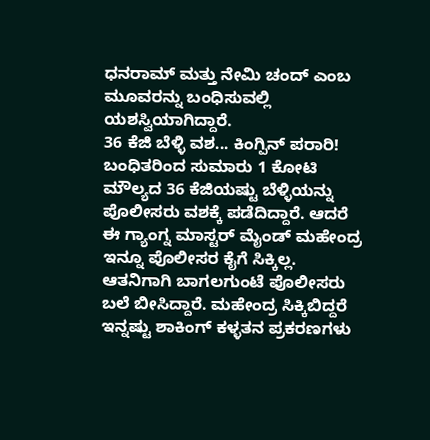ಧನರಾಮ್ ಮತ್ತು ನೇಮಿ ಚಂದ್ ಎಂಬ ಮೂವರನ್ನು ಬಂಧಿಸುವಲ್ಲಿ ಯಶಸ್ವಿಯಾಗಿದ್ದಾರೆ.
36 ಕೆಜಿ ಬೆಳ್ಳಿ ವಶ... ಕಿಂಗ್ಪಿನ್ ಪರಾರಿ!
ಬಂಧಿತರಿಂದ ಸುಮಾರು 1 ಕೋಟಿ ಮೌಲ್ಯದ 36 ಕೆಜಿಯಷ್ಟು ಬೆಳ್ಳಿಯನ್ನು ಪೊಲೀಸರು ವಶಕ್ಕೆ ಪಡೆದಿದ್ದಾರೆ. ಆದರೆ ಈ ಗ್ಯಾಂಗ್ನ ಮಾಸ್ಟರ್ ಮೈಂಡ್ ಮಹೇಂದ್ರ ಇನ್ನೂ ಪೊಲೀಸರ ಕೈಗೆ ಸಿಕ್ಕಿಲ್ಲ. ಆತನಿಗಾಗಿ ಬಾಗಲಗುಂಟೆ ಪೊಲೀಸರು ಬಲೆ ಬೀಸಿದ್ದಾರೆ. ಮಹೇಂದ್ರ ಸಿಕ್ಕಿಬಿದ್ದರೆ ಇನ್ನಷ್ಟು ಶಾಕಿಂಗ್ ಕಳ್ಳತನ ಪ್ರಕರಣಗಳು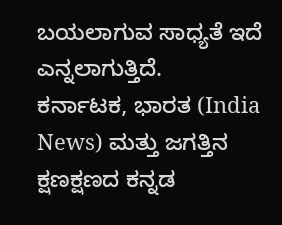ಬಯಲಾಗುವ ಸಾಧ್ಯತೆ ಇದೆ ಎನ್ನಲಾಗುತ್ತಿದೆ.
ಕರ್ನಾಟಕ, ಭಾರತ (India News) ಮತ್ತು ಜಗತ್ತಿನ ಕ್ಷಣಕ್ಷಣದ ಕನ್ನಡ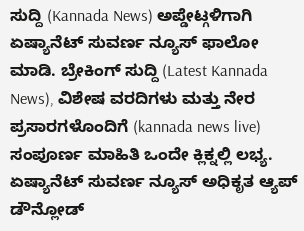ಸುದ್ದಿ (Kannada News) ಅಪ್ಡೇಟ್ಗಳಿಗಾಗಿ ಏಷ್ಯಾನೆಟ್ ಸುವರ್ಣ ನ್ಯೂಸ್ ಫಾಲೋ ಮಾಡಿ. ಬ್ರೇಕಿಂಗ್ ಸುದ್ದಿ (Latest Kannada News), ವಿಶೇಷ ವರದಿಗಳು ಮತ್ತು ನೇರ ಪ್ರಸಾರಗಳೊಂದಿಗೆ (kannada news live) ಸಂಪೂರ್ಣ ಮಾಹಿತಿ ಒಂದೇ ಕ್ಲಿಕ್ನಲ್ಲಿ ಲಭ್ಯ. ಏಷ್ಯಾನೆಟ್ ಸುವರ್ಣ ನ್ಯೂಸ್ ಅಧಿಕೃತ ಆ್ಯಪ್ ಡೌನ್ಲೋಡ್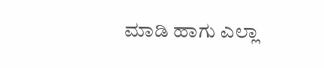ಮಾಡಿ ಹಾಗು ಎಲ್ಲಾ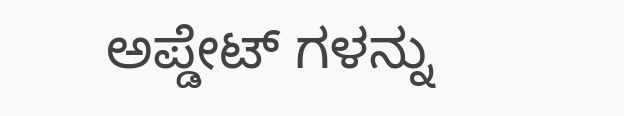ಅಪ್ಡೇಟ್ ಗಳನ್ನು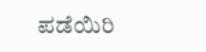ಪಡೆಯಿರಿ